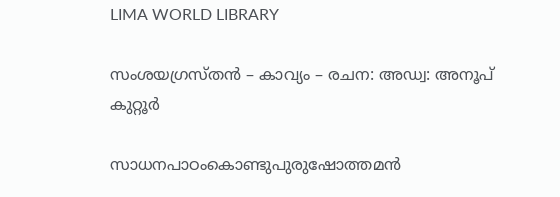LIMA WORLD LIBRARY

സംശയഗ്രസ്തൻ – കാവ്യം – രചന: അഡ്വ: അനൂപ് കുറ്റൂർ

സാധനപാഠംകൊണ്ടുപുരുഷോത്തമൻ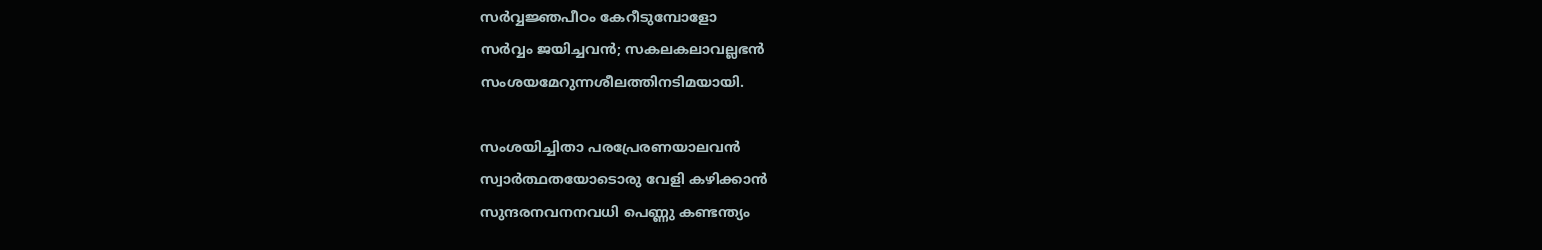സർവ്വജ്ഞപീഠം കേറീടുമ്പോളോ
സർവ്വം ജയിച്ചവൻ; സകലകലാവല്ലഭൻ
സംശയമേറുന്നശീലത്തിനടിമയായി.

സംശയിച്ചിതാ പരപ്രേരണയാലവൻ
സ്വാർത്ഥതയോടൊരു വേളി കഴിക്കാൻ
സുന്ദരനവനനവധി പെണ്ണു കണ്ടന്ത്യം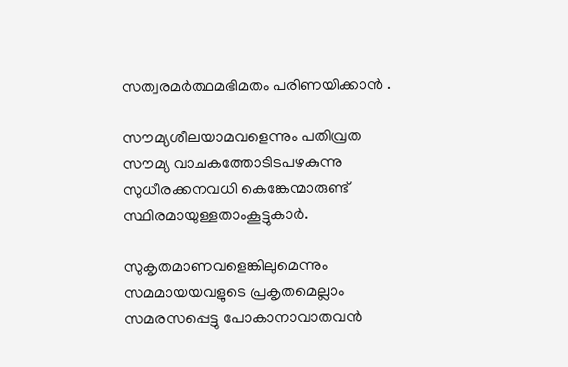സത്വരമർത്ഥമഭിമതം പരിണയിക്കാൻ .

സൗമ്യശീലയാമവളെന്നും പതിവ്രത
സൗമ്യ വാചകത്തോടിടപഴകുന്നു
സുധീരക്കനവധി കെങ്കേന്മാരുണ്ട്
സ്ഥിരമായുള്ളതാംകൂട്ടുകാർ.

സുകൃതമാണവളെങ്കിലുമെന്നും
സമമായയവളുടെ പ്രകൃതമെല്ലാം
സമരസപ്പെട്ടു പോകാനാവാതവൻ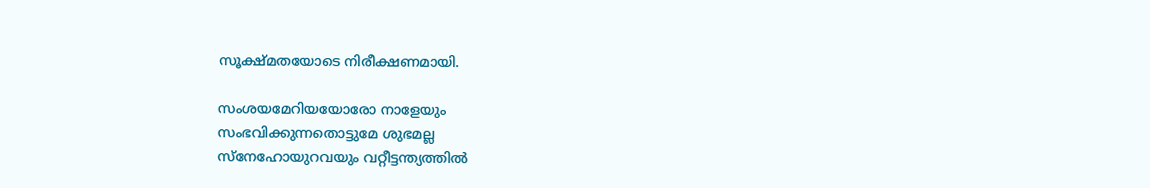സൂക്ഷ്മതയോടെ നിരീക്ഷണമായി.

സംശയമേറിയയോരോ നാളേയും
സംഭവിക്കുന്നതൊട്ടുമേ ശുഭമല്ല
സ്നേഹോയുറവയും വറ്റീട്ടന്ത്യത്തിൽ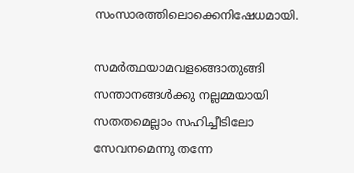സംസാരത്തിലൊക്കെനിഷേധമായി.

സമർത്ഥയാമവളങ്ങൊതുങ്ങി
സന്താനങ്ങൾക്കു നല്ലമ്മയായി
സതതമെല്ലാം സഹിച്ചീടിലോ
സേവനമെന്നു തന്നേ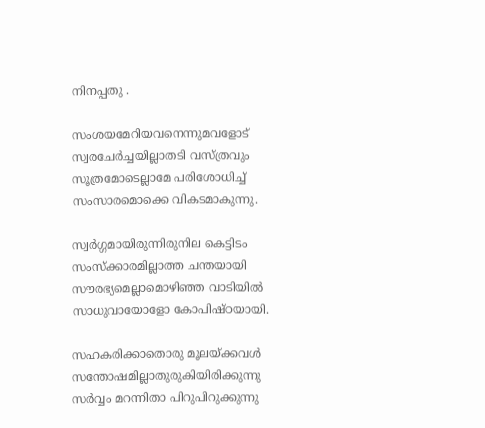നിനപ്പതു .

സംശയമേറിയവനെന്നുമവളോട്
സ്വരചേർച്ചയില്ലാതടി വസ്ത്രവും
സൂത്രമോടെല്ലാമേ പരിശോധിച്ച്
സംസാരമൊക്കെ വികടമാകുന്നു.

സ്വർഗ്ഗമായിരുന്നിരുനില കെട്ടിടം
സംസ്ക്കാരമില്ലാത്ത ചന്തയായി
സൗരഭ്യമെല്ലാമൊഴിഞ്ഞ വാടിയിൽ
സാധുവായോളോ കോപിഷ്ഠയായി.

സഹകരിക്കാതൊരു മൂലയ്ക്കവൾ
സന്തോഷമില്ലാതുരുകിയിരിക്കുന്നു
സർവ്വം മറന്നിതാ പിറുപിറുക്കുന്നു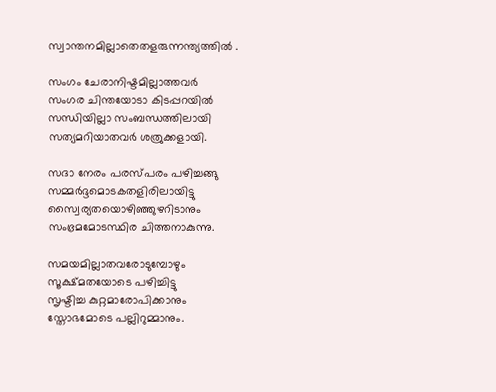സ്വാന്തനമില്ലാതെതളരുന്നന്ത്യത്തിൽ .

സംഗം ചേരാനിഷ്ടമില്ലാത്തവർ
സംഗര ചിന്തയോടാ കിടപ്പറയിൽ
സന്ധിയില്ലാ സംബന്ധത്തിലായി
സത്യമറിയാതവർ ശത്രുക്കളായി.

സദാ നേരം പരസ്പരം പഴിച്ചങ്ങു
സമ്മർദ്ദമൊടകതളിരിലായിട്ടു
സ്വൈര്യതയൊഴിഞ്ഞുഴറിടാനും
സംഭ്രമമോടസ്ഥിര ചിത്തനാകുന്നു.

സമയമില്ലാതവരോടുമ്പോഴും
സൂക്ഷ്മതയോടെ പഴിച്ചിട്ടു
സൃഷ്ടിച്ച കുറ്റമാരോപിക്കാനും
സ്തോഭമോടെ പല്ലിറുമ്മാനും.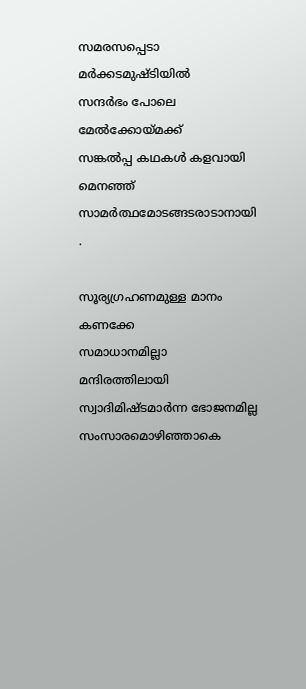സമരസപ്പെടാ മർക്കടമുഷ്ടിയിൽ
സന്ദർഭം പോലെ മേൽക്കോയ്മക്ക്
സങ്കൽപ്പ കഥകൾ കളവായി മെനഞ്ഞ്
സാമർത്ഥമോടങ്ങടരാടാനായി .

സൂര്യഗ്രഹണമുള്ള മാനം കണക്കേ
സമാധാനമില്ലാ മന്ദിരത്തിലായി
സ്വാദിമിഷ്ടമാർന്ന ഭോജനമില്ല
സംസാരമൊഴിഞ്ഞാകെ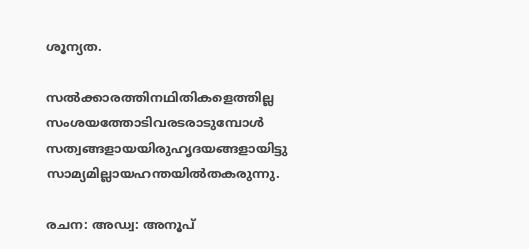ശൂന്യത.

സൽക്കാരത്തിനഥിതികളെത്തില്ല
സംശയത്തോടിവരടരാടുമ്പോൾ
സത്വങ്ങളായയിരുഹൃദയങ്ങളായിട്ടു
സാമ്യമില്ലായഹന്തയിൽതകരുന്നു.

രചന: അഡ്വ: അനൂപ്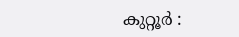കുറ്റൂർ :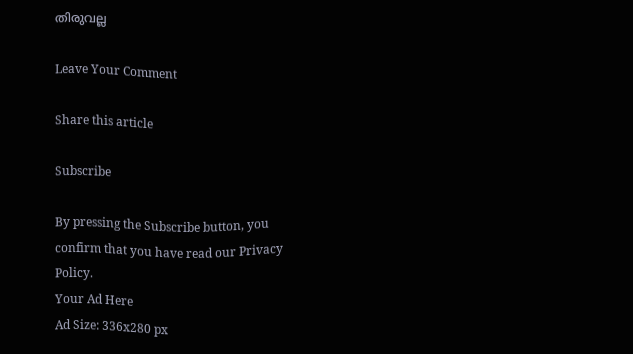തിരുവല്ല

Leave Your Comment

Share this article

Subscribe

By pressing the Subscribe button, you confirm that you have read our Privacy Policy.
Your Ad Here
Ad Size: 336x280 px